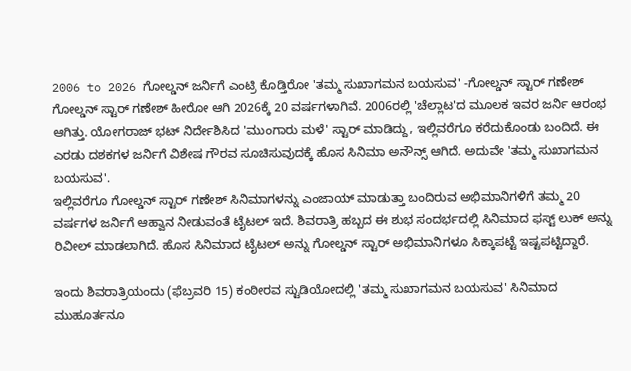2006 to 2026 ಗೋಲ್ಡನ್ ಜರ್ನಿಗೆ ಎಂಟ್ರಿ ಕೊಡ್ತಿರೋ 'ತಮ್ಮ ಸುಖಾಗಮನ ಬಯಸುವ' -ಗೋಲ್ಡನ್ ಸ್ಟಾರ್ ಗಣೇಶ್
ಗೋಲ್ಡನ್ ಸ್ಟಾರ್ ಗಣೇಶ್ ಹೀರೋ ಆಗಿ 2026ಕ್ಕೆ 20 ವರ್ಷಗಳಾಗಿವೆ. 2006ರಲ್ಲಿ 'ಚೆಲ್ಲಾಟ'ದ ಮೂಲಕ ಇವರ ಜರ್ನಿ ಆರಂಭ ಆಗಿತ್ತು. ಯೋಗರಾಜ್ ಭಟ್ ನಿರ್ದೇಶಿಸಿದ 'ಮುಂಗಾರು ಮಳೆ' ಸ್ಟಾರ್ ಮಾಡಿದ್ದು, ಇಲ್ಲಿವರೆಗೂ ಕರೆದುಕೊಂಡು ಬಂದಿದೆ. ಈ ಎರಡು ದಶಕಗಳ ಜರ್ನಿಗೆ ವಿಶೇಷ ಗೌರವ ಸೂಚಿಸುವುದಕ್ಕೆ ಹೊಸ ಸಿನಿಮಾ ಅನೌನ್ಸ್ ಆಗಿದೆ. ಅದುವೇ 'ತಮ್ಮ ಸುಖಾಗಮನ ಬಯಸುವ'.
ಇಲ್ಲಿವರೆಗೂ ಗೋಲ್ಡನ್ ಸ್ಟಾರ್ ಗಣೇಶ್ ಸಿನಿಮಾಗಳನ್ನು ಎಂಜಾಯ್ ಮಾಡುತ್ತಾ ಬಂದಿರುವ ಅಭಿಮಾನಿಗಳಿಗೆ ತಮ್ಮ 20 ವರ್ಷಗಳ ಜರ್ನಿಗೆ ಆಹ್ವಾನ ನೀಡುವಂತೆ ಟೈಟಲ್ ಇದೆ. ಶಿವರಾತ್ರಿ ಹಬ್ಬದ ಈ ಶುಭ ಸಂದರ್ಭದಲ್ಲಿ ಸಿನಿಮಾದ ಫಸ್ಟ್ ಲುಕ್ ಅನ್ನು ರಿವೀಲ್ ಮಾಡಲಾಗಿದೆ. ಹೊಸ ಸಿನಿಮಾದ ಟೈಟಲ್ ಅನ್ನು ಗೋಲ್ಡನ್ ಸ್ಟಾರ್ ಅಭಿಮಾನಿಗಳೂ ಸಿಕ್ಕಾಪಟ್ಟೆ ಇಷ್ಟಪಟ್ಟಿದ್ದಾರೆ.

ಇಂದು ಶಿವರಾತ್ರಿಯಂದು (ಫೆಬ್ರವರಿ 15) ಕಂಠೀರವ ಸ್ಟುಡಿಯೋದಲ್ಲಿ 'ತಮ್ಮ ಸುಖಾಗಮನ ಬಯಸುವ' ಸಿನಿಮಾದ ಮುಹೂರ್ತನೂ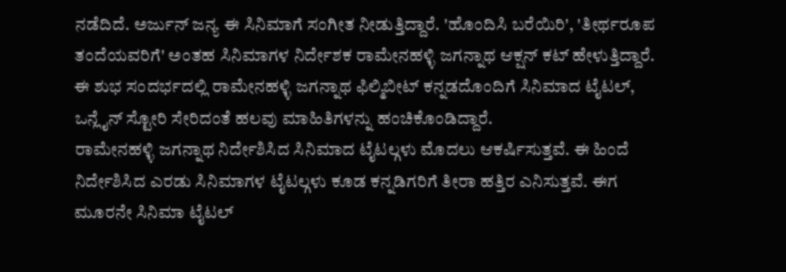ನಡೆದಿದೆ. ಅರ್ಜುನ್ ಜನ್ಯ ಈ ಸಿನಿಮಾಗೆ ಸಂಗೀತ ನೀಡುತ್ತಿದ್ದಾರೆ. 'ಹೊಂದಿಸಿ ಬರೆಯಿರಿ', 'ತೀರ್ಥರೂಪ ತಂದೆಯವರಿಗೆ' ಅಂತಹ ಸಿನಿಮಾಗಳ ನಿರ್ದೇಶಕ ರಾಮೇನಹಳ್ಳಿ ಜಗನ್ನಾಥ ಆಕ್ಷನ್ ಕಟ್ ಹೇಳುತ್ತಿದ್ದಾರೆ. ಈ ಶುಭ ಸಂದರ್ಭದಲ್ಲಿ ರಾಮೇನಹಳ್ಳಿ ಜಗನ್ನಾಥ ಫಿಲ್ಮಿಬೀಟ್ ಕನ್ನಡದೊಂದಿಗೆ ಸಿನಿಮಾದ ಟೈಟಲ್, ಒನ್ಲೈನ್ ಸ್ಟೋರಿ ಸೇರಿದಂತೆ ಹಲವು ಮಾಹಿತಿಗಳನ್ನು ಹಂಚಿಕೊಂಡಿದ್ದಾರೆ.
ರಾಮೇನಹಳ್ಳಿ ಜಗನ್ನಾಥ ನಿರ್ದೇಶಿಸಿದ ಸಿನಿಮಾದ ಟೈಟಲ್ಗಳು ಮೊದಲು ಆಕರ್ಷಿಸುತ್ತವೆ. ಈ ಹಿಂದೆ ನಿರ್ದೇಶಿಸಿದ ಎರಡು ಸಿನಿಮಾಗಳ ಟೈಟಲ್ಗಳು ಕೂಡ ಕನ್ನಡಿಗರಿಗೆ ತೀರಾ ಹತ್ತಿರ ಎನಿಸುತ್ತವೆ. ಈಗ ಮೂರನೇ ಸಿನಿಮಾ ಟೈಟಲ್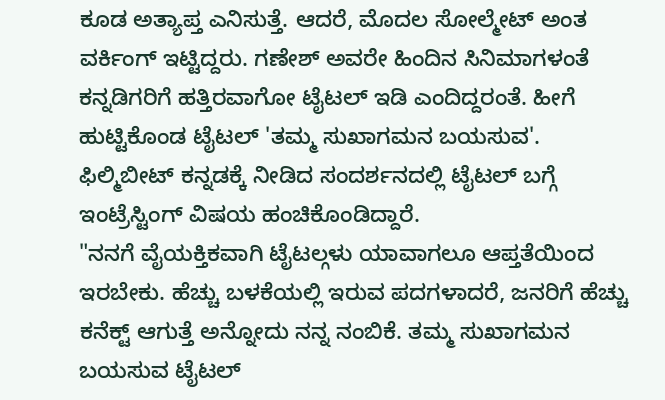ಕೂಡ ಅತ್ಯಾಪ್ತ ಎನಿಸುತ್ತೆ. ಆದರೆ, ಮೊದಲ ಸೋಲ್ಮೇಟ್ ಅಂತ ವರ್ಕಿಂಗ್ ಇಟ್ಟಿದ್ದರು. ಗಣೇಶ್ ಅವರೇ ಹಿಂದಿನ ಸಿನಿಮಾಗಳಂತೆ ಕನ್ನಡಿಗರಿಗೆ ಹತ್ತಿರವಾಗೋ ಟೈಟಲ್ ಇಡಿ ಎಂದಿದ್ದರಂತೆ. ಹೀಗೆ ಹುಟ್ಟಿಕೊಂಡ ಟೈಟಲ್ 'ತಮ್ಮ ಸುಖಾಗಮನ ಬಯಸುವ'. ಫಿಲ್ಮಿಬೀಟ್ ಕನ್ನಡಕ್ಕೆ ನೀಡಿದ ಸಂದರ್ಶನದಲ್ಲಿ ಟೈಟಲ್ ಬಗ್ಗೆ ಇಂಟ್ರೆಸ್ಟಿಂಗ್ ವಿಷಯ ಹಂಚಿಕೊಂಡಿದ್ದಾರೆ.
"ನನಗೆ ವೈಯಕ್ತಿಕವಾಗಿ ಟೈಟಲ್ಗಳು ಯಾವಾಗಲೂ ಆಪ್ತತೆಯಿಂದ ಇರಬೇಕು. ಹೆಚ್ಚು ಬಳಕೆಯಲ್ಲಿ ಇರುವ ಪದಗಳಾದರೆ, ಜನರಿಗೆ ಹೆಚ್ಚು ಕನೆಕ್ಟ್ ಆಗುತ್ತೆ ಅನ್ನೋದು ನನ್ನ ನಂಬಿಕೆ. ತಮ್ಮ ಸುಖಾಗಮನ ಬಯಸುವ ಟೈಟಲ್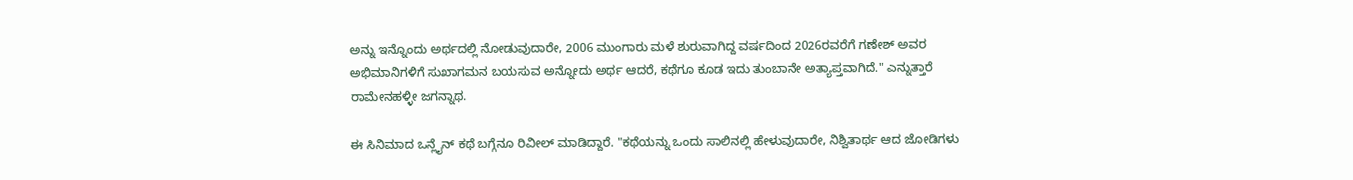ಅನ್ನು ಇನ್ನೊಂದು ಅರ್ಥದಲ್ಲಿ ನೋಡುವುದಾರೇ, 2006 ಮುಂಗಾರು ಮಳೆ ಶುರುವಾಗಿದ್ದ ವರ್ಷದಿಂದ 2026ರವರೆಗೆ ಗಣೇಶ್ ಅವರ ಅಭಿಮಾನಿಗಳಿಗೆ ಸುಖಾಗಮನ ಬಯಸುವ ಅನ್ನೋದು ಅರ್ಥ ಆದರೆ, ಕಥೆಗೂ ಕೂಡ ಇದು ತುಂಬಾನೇ ಅತ್ಯಾಪ್ತವಾಗಿದೆ." ಎನ್ನುತ್ತಾರೆ ರಾಮೇನಹಳ್ಳೀ ಜಗನ್ನಾಥ.

ಈ ಸಿನಿಮಾದ ಒನ್ಲೈನ್ ಕಥೆ ಬಗ್ಗೆನೂ ರಿವೀಲ್ ಮಾಡಿದ್ದಾರೆ. "ಕಥೆಯನ್ನು ಒಂದು ಸಾಲಿನಲ್ಲಿ ಹೇಳುವುದಾರೇ, ನಿಶ್ವಿತಾರ್ಥ ಆದ ಜೋಡಿಗಳು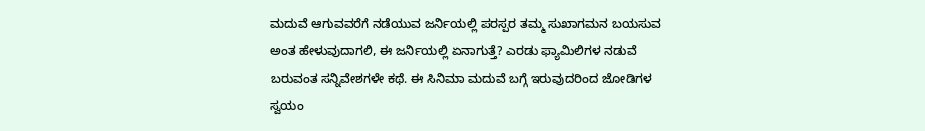ಮದುವೆ ಆಗುವವರೆಗೆ ನಡೆಯುವ ಜರ್ನಿಯಲ್ಲಿ ಪರಸ್ಪರ ತಮ್ಮ ಸುಖಾಗಮನ ಬಯಸುವ ಅಂತ ಹೇಳುವುದಾಗಲಿ, ಈ ಜರ್ನಿಯಲ್ಲಿ ಏನಾಗುತ್ತೆ? ಎರಡು ಫ್ಯಾಮಿಲಿಗಳ ನಡುವೆ ಬರುವಂತ ಸನ್ನಿವೇಶಗಳೇ ಕಥೆ. ಈ ಸಿನಿಮಾ ಮದುವೆ ಬಗ್ಗೆ ಇರುವುದರಿಂದ ಜೋಡಿಗಳ ಸ್ವಯಂ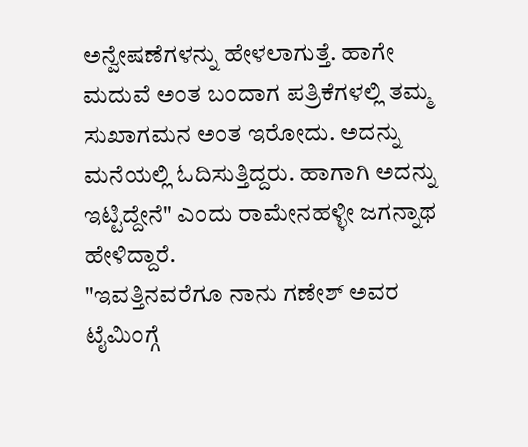ಅನ್ವೇಷಣೆಗಳನ್ನು ಹೇಳಲಾಗುತ್ತೆ. ಹಾಗೇ ಮದುವೆ ಅಂತ ಬಂದಾಗ ಪತ್ರಿಕೆಗಳಲ್ಲಿ ತಮ್ಮ ಸುಖಾಗಮನ ಅಂತ ಇರೋದು. ಅದನ್ನು ಮನೆಯಲ್ಲಿ ಓದಿಸುತ್ತಿದ್ದರು. ಹಾಗಾಗಿ ಅದನ್ನು ಇಟ್ಟಿದ್ದೇನೆ" ಎಂದು ರಾಮೇನಹಳ್ಳೀ ಜಗನ್ನಾಥ ಹೇಳಿದ್ದಾರೆ.
"ಇವತ್ತಿನವರೆಗೂ ನಾನು ಗಣೇಶ್ ಅವರ ಟೈಮಿಂಗ್ಗೆ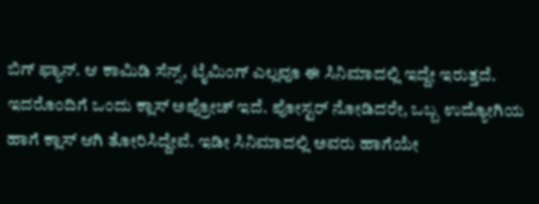ಬಿಗ್ ಫ್ಯಾನ್. ಆ ಕಾಮಿಡಿ ಸೆನ್ಸ್, ಟೈಮಿಂಗ್ ಎಲ್ಲವೂ ಈ ಸಿನಿಮಾದಲ್ಲಿ ಇದ್ದೇ ಇರುತ್ತದೆ. ಇದರೊಂದಿಗೆ ಒಂದು ಕ್ಲಾಸ್ ಅಪ್ರೋಚ್ ಇದೆ. ಪೋಸ್ಟರ್ ನೋಡಿದರೇ, ಒಬ್ಬ ಉದ್ಯೋಗಿಯ ಹಾಗೆ ಕ್ಲಾಸ್ ಆಗಿ ತೋರಿಸಿದ್ದೇವೆ. ಇಡೀ ಸಿನಿಮಾದಲ್ಲಿ ಅವರು ಹಾಗೆಯೇ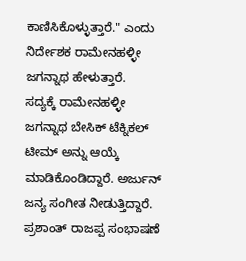ಕಾಣಿಸಿಕೊಳ್ಳುತ್ತಾರೆ." ಎಂದು ನಿರ್ದೇಶಕ ರಾಮೇನಹಳ್ಳೀ ಜಗನ್ನಾಥ ಹೇಳುತ್ತಾರೆ.
ಸದ್ಯಕ್ಕೆ ರಾಮೇನಹಳ್ಳೀ ಜಗನ್ನಾಥ ಬೇಸಿಕ್ ಟೆಕ್ನಿಕಲ್ ಟೀಮ್ ಅನ್ನು ಆಯ್ಕೆ ಮಾಡಿಕೊಂಡಿದ್ದಾರೆ. ಅರ್ಜುನ್ ಜನ್ಯ ಸಂಗೀತ ನೀಡುತ್ತಿದ್ದಾರೆ. ಪ್ರಶಾಂತ್ ರಾಜಪ್ಪ ಸಂಭಾಷಣೆ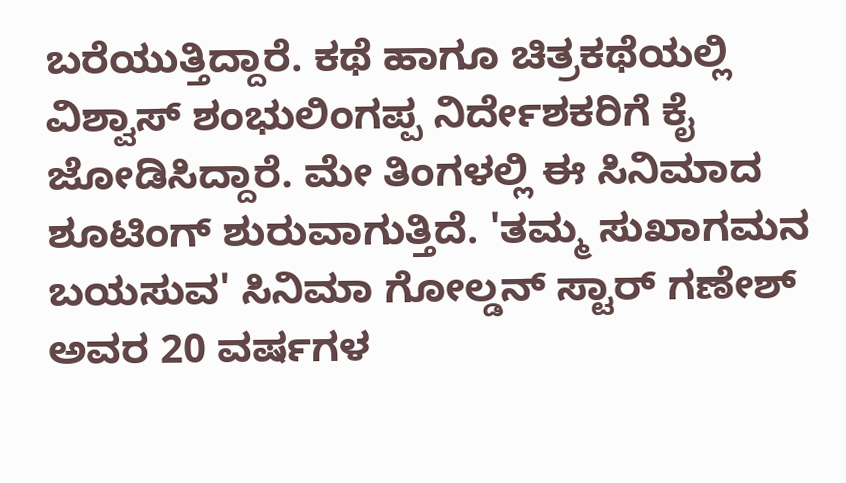ಬರೆಯುತ್ತಿದ್ದಾರೆ. ಕಥೆ ಹಾಗೂ ಚಿತ್ರಕಥೆಯಲ್ಲಿ ವಿಶ್ವಾಸ್ ಶಂಭುಲಿಂಗಪ್ಪ ನಿರ್ದೇಶಕರಿಗೆ ಕೈ ಜೋಡಿಸಿದ್ದಾರೆ. ಮೇ ತಿಂಗಳಲ್ಲಿ ಈ ಸಿನಿಮಾದ ಶೂಟಿಂಗ್ ಶುರುವಾಗುತ್ತಿದೆ. 'ತಮ್ಮ ಸುಖಾಗಮನ ಬಯಸುವ' ಸಿನಿಮಾ ಗೋಲ್ಡನ್ ಸ್ಟಾರ್ ಗಣೇಶ್ ಅವರ 20 ವರ್ಷಗಳ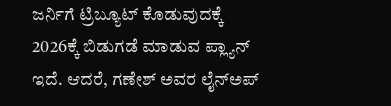ಜರ್ನಿಗೆ ಟ್ರಿಬ್ಯೂಟ್ ಕೊಡುವುದಕ್ಕೆ 2026ಕ್ಕೆ ಬಿಡುಗಡೆ ಮಾಡುವ ಪ್ಲ್ಯಾನ್ ಇದೆ. ಆದರೆ, ಗಣೇಶ್ ಅವರ ಲೈನ್ಅಪ್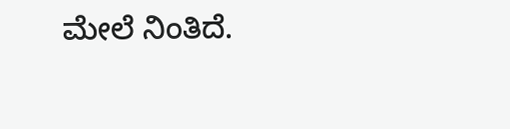ಮೇಲೆ ನಿಂತಿದೆ.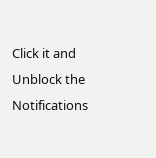Click it and Unblock the Notifications